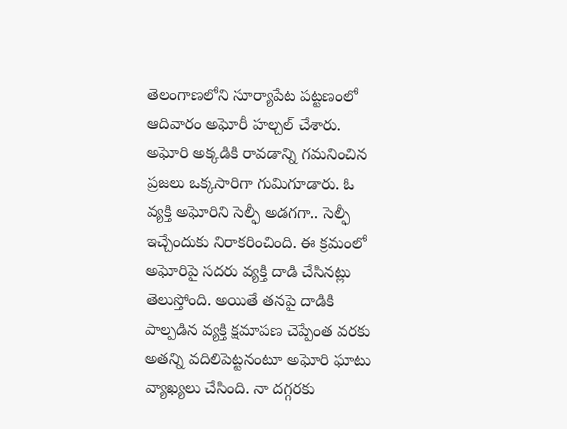తెలంగాణలోని సూర్యాపేట పట్టణంలో ఆదివారం అఘోరీ హల్చల్ చేశారు. అఘోరి అక్కడికి రావడాన్ని గమనించిన ప్రజలు ఒక్కసారిగా గుమిగూడారు. ఓ వ్యక్తి అఘోరిని సెల్ఫీ అడగగా.. సెల్ఫీ ఇచ్చేందుకు నిరాకరించింది. ఈ క్రమంలో అఘోరిపై సదరు వ్యక్తి దాడి చేసినట్లు తెలుస్తోంది. అయితే తనపై దాడికి పాల్పడిన వ్యక్తి క్షమాపణ చెప్పేంత వరకు అతన్ని వదిలిపెట్టనంటూ అఘోరి ఘాటు వ్యాఖ్యలు చేసింది. నా దగ్గరకు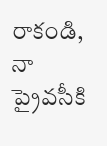రాకండి, నా ప్రైవసీకి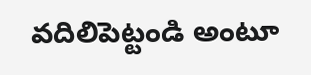వదిలిపెట్టండి అంటూ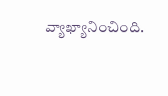వ్యాఖ్యానించింది.